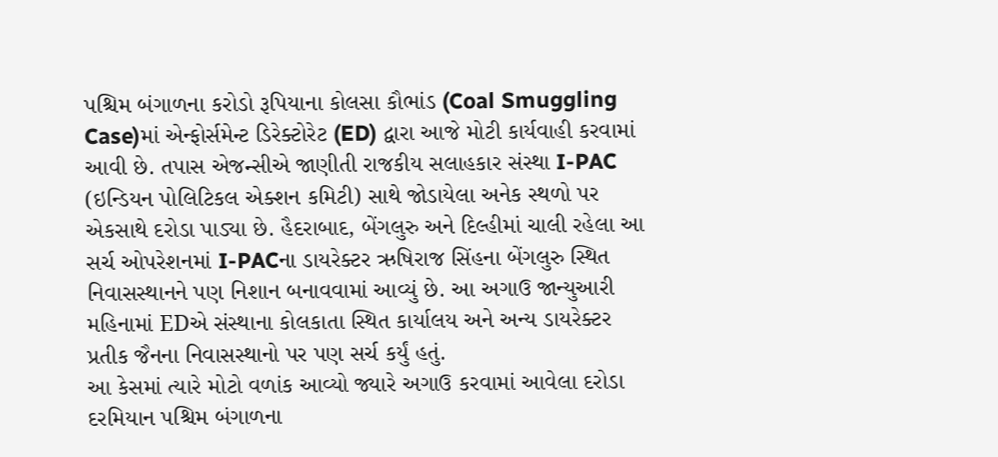પશ્ચિમ બંગાળના કરોડો રૂપિયાના કોલસા કૌભાંડ (Coal Smuggling Case)માં એન્ફોર્સમેન્ટ ડિરેક્ટોરેટ (ED) દ્વારા આજે મોટી કાર્યવાહી કરવામાં આવી છે. તપાસ એજન્સીએ જાણીતી રાજકીય સલાહકાર સંસ્થા I-PAC (ઇન્ડિયન પોલિટિકલ એક્શન કમિટી) સાથે જોડાયેલા અનેક સ્થળો પર એકસાથે દરોડા પાડ્યા છે. હૈદરાબાદ, બેંગલુરુ અને દિલ્હીમાં ચાલી રહેલા આ સર્ચ ઓપરેશનમાં I-PACના ડાયરેક્ટર ઋષિરાજ સિંહના બેંગલુરુ સ્થિત નિવાસસ્થાનને પણ નિશાન બનાવવામાં આવ્યું છે. આ અગાઉ જાન્યુઆરી મહિનામાં EDએ સંસ્થાના કોલકાતા સ્થિત કાર્યાલય અને અન્ય ડાયરેક્ટર પ્રતીક જૈનના નિવાસસ્થાનો પર પણ સર્ચ કર્યું હતું.
આ કેસમાં ત્યારે મોટો વળાંક આવ્યો જ્યારે અગાઉ કરવામાં આવેલા દરોડા દરમિયાન પશ્ચિમ બંગાળના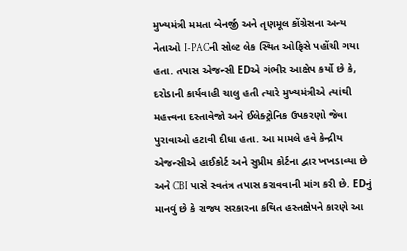મુખ્યમંત્રી મમતા બેનર્જી અને તૃણમૂલ કોંગ્રેસના અન્ય નેતાઓ I-PACની સોલ્ટ લેક સ્થિત ઓફિસે પહોંચી ગયા હતા. તપાસ એજન્સી EDએ ગંભીર આક્ષેપ કર્યો છે કે, દરોડાની કાર્યવાહી ચાલુ હતી ત્યારે મુખ્યમંત્રીએ ત્યાંથી મહત્ત્વના દસ્તાવેજો અને ઈલેક્ટ્રોનિક ઉપકરણો જેવા પુરાવાઓ હટાવી દીધા હતા. આ મામલે હવે કેન્દ્રીય એજન્સીએ હાઈકોર્ટ અને સુપ્રીમ કોર્ટના દ્વાર ખખડાવ્યા છે અને CBI પાસે સ્વતંત્ર તપાસ કરાવવાની માંગ કરી છે. EDનું માનવું છે કે રાજ્ય સરકારના કથિત હસ્તક્ષેપને કારણે આ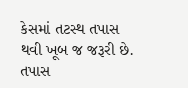કેસમાં તટસ્થ તપાસ થવી ખૂબ જ જરૂરી છે.
તપાસ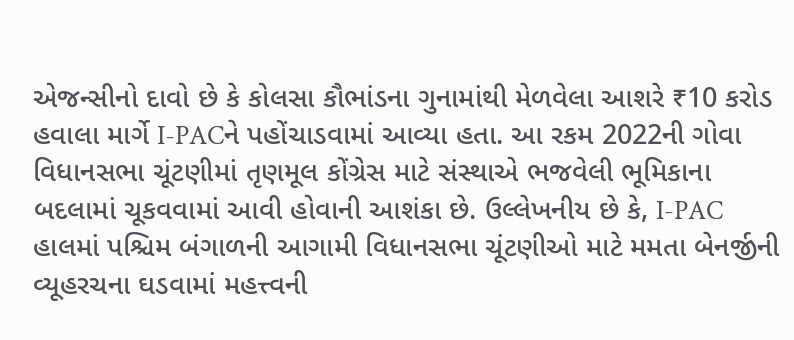એજન્સીનો દાવો છે કે કોલસા કૌભાંડના ગુનામાંથી મેળવેલા આશરે ₹10 કરોડ હવાલા માર્ગે I-PACને પહોંચાડવામાં આવ્યા હતા. આ રકમ 2022ની ગોવા વિધાનસભા ચૂંટણીમાં તૃણમૂલ કોંગ્રેસ માટે સંસ્થાએ ભજવેલી ભૂમિકાના બદલામાં ચૂકવવામાં આવી હોવાની આશંકા છે. ઉલ્લેખનીય છે કે, I-PAC હાલમાં પશ્ચિમ બંગાળની આગામી વિધાનસભા ચૂંટણીઓ માટે મમતા બેનર્જીની વ્યૂહરચના ઘડવામાં મહત્ત્વની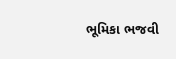ભૂમિકા ભજવી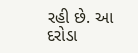રહી છે. આ દરોડા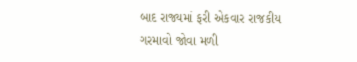બાદ રાજ્યમાં ફરી એકવાર રાજકીય ગરમાવો જોવા મળી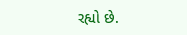રહ્યો છે.